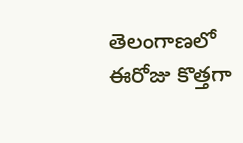తెలంగాణలో ఈరోజు కొత్తగా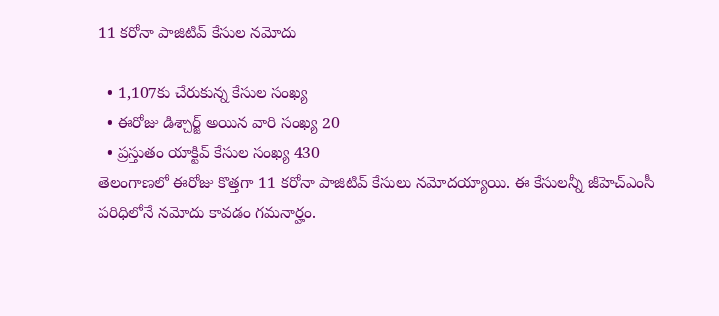11 కరోనా పాజిటివ్ కేసుల నమోదు

  • 1,107కు చేరుకున్న కేసుల సంఖ్య
  • ఈరోజు డిశ్చార్జ్ అయిన వారి సంఖ్య 20
  • ప్రస్తుతం యాక్టివ్ కేసుల సంఖ్య 430
తెలంగాణలో ఈరోజు కొత్తగా 11 కరోనా పాజిటివ్ కేసులు నమోదయ్యాయి. ఈ కేసులన్నీ జీహెచ్ఎంసీ పరిధిలోనే నమోదు కావడం గమనార్హం.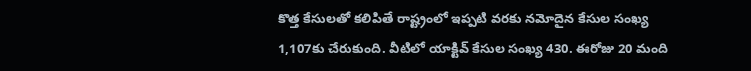కొత్త కేసులతో కలిపితే రాష్ట్రంలో ఇప్పటి వరకు నమోదైన కేసుల సంఖ్య 1,107కు చేరుకుంది. వీటిలో యాక్టివ్ కేసుల సంఖ్య 430. ఈరోజు 20 మంది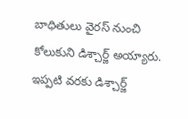బాధితులు వైరస్ నుంచి కోలుకుని డిశ్చార్జ్ అయ్యారు. ఇప్పటి వరకు డిశ్చార్జ్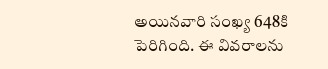అయినవారి సంఖ్య 648కి పెరిగింది. ఈ వివరాలను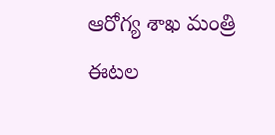ఆరోగ్య శాఖ మంత్రి ఈటల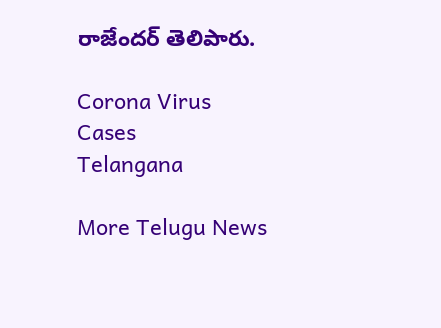రాజేందర్ తెలిపారు.

Corona Virus
Cases
Telangana

More Telugu News